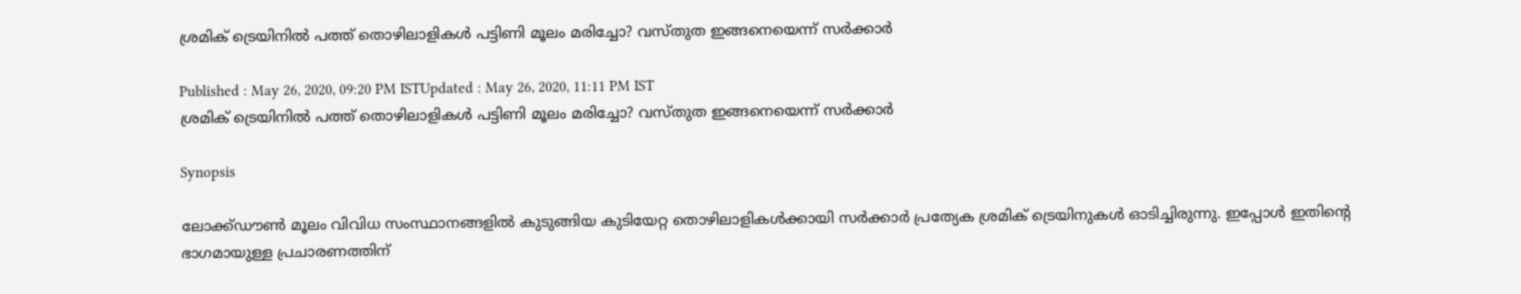ശ്രമിക് ട്രെയിനില്‍ പത്ത് തൊഴിലാളികള്‍ പട്ടിണി മൂലം മരിച്ചോ? വസ്തുത ഇങ്ങനെയെന്ന് സര്‍ക്കാര്‍

Published : May 26, 2020, 09:20 PM ISTUpdated : May 26, 2020, 11:11 PM IST
ശ്രമിക് ട്രെയിനില്‍ പത്ത് തൊഴിലാളികള്‍ പട്ടിണി മൂലം മരിച്ചോ? വസ്തുത ഇങ്ങനെയെന്ന് സര്‍ക്കാര്‍

Synopsis

ലോക്ക്ഡൗണ്‍ മൂലം വിവിധ സംസ്ഥാനങ്ങളില്‍ കുടുങ്ങിയ കുടിയേറ്റ തൊഴിലാളികള്‍ക്കായി സര്‍ക്കാര്‍ പ്രത്യേക ശ്രമിക് ട്രെയിനുകള്‍ ഓടിച്ചിരുന്നു. ഇപ്പോള്‍ ഇതിന്‍റെ ഭാഗമായുള്ള പ്രചാരണത്തിന്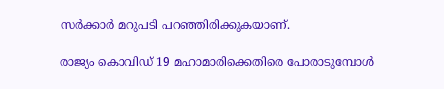സര്‍ക്കാര്‍ മറുപടി പറഞ്ഞിരിക്കുകയാണ്.

രാജ്യം കൊവിഡ് 19 മഹാമാരിക്കെതിരെ പോരാടുമ്പോള്‍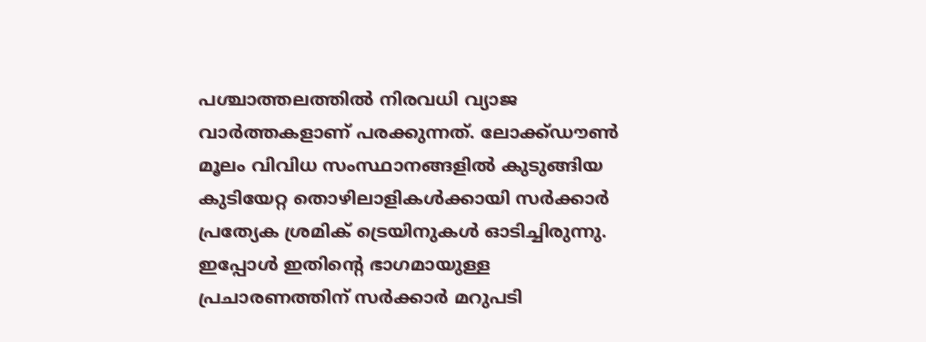പശ്ചാത്തലത്തില്‍ നിരവധി വ്യാജ വാര്‍ത്തകളാണ് പരക്കുന്നത്. ലോക്ക്ഡൗണ്‍ മൂലം വിവിധ സംസ്ഥാനങ്ങളില്‍ കുടുങ്ങിയ കുടിയേറ്റ തൊഴിലാളികള്‍ക്കായി സര്‍ക്കാര്‍ പ്രത്യേക ശ്രമിക് ട്രെയിനുകള്‍ ഓടിച്ചിരുന്നു. ഇപ്പോള്‍ ഇതിന്‍റെ ഭാഗമായുള്ള പ്രചാരണത്തിന് സര്‍ക്കാര്‍ മറുപടി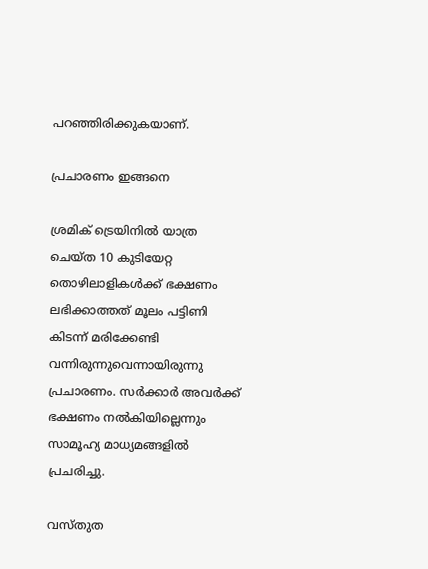പറഞ്ഞിരിക്കുകയാണ്.

പ്രചാരണം ഇങ്ങനെ

ശ്രമിക് ട്രെയിനില്‍ യാത്ര ചെയ്ത 10 കുടിയേറ്റ തൊഴിലാളികള്‍ക്ക് ഭക്ഷണം ലഭിക്കാത്തത് മൂലം പട്ടിണി കിടന്ന് മരിക്കേണ്ടി വന്നിരുന്നുവെന്നായിരുന്നു പ്രചാരണം. സര്‍ക്കാര്‍ അവര്‍ക്ക് ഭക്ഷണം നല്‍കിയില്ലെന്നും സാമൂഹ്യ മാധ്യമങ്ങളില്‍ പ്രചരിച്ചു.

വസ്തുത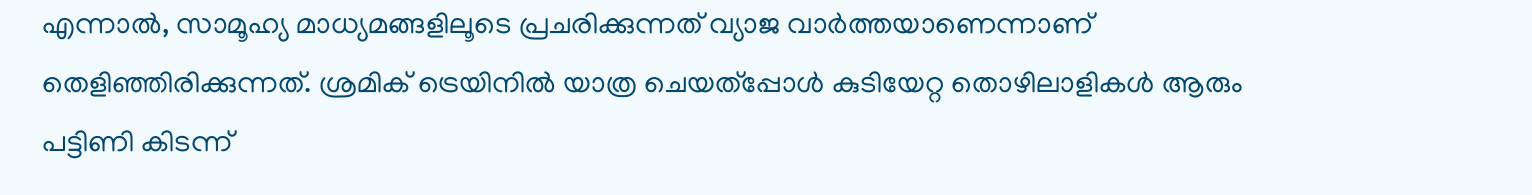എന്നാല്‍, സാമൂഹ്യ മാധ്യമങ്ങളിലൂടെ പ്രചരിക്കുന്നത് വ്യാജ വാര്‍ത്തയാണെന്നാണ് തെളിഞ്ഞിരിക്കുന്നത്. ശ്രമിക് ട്രെയിനില്‍ യാത്ര ചെയത്പ്പോള്‍ കുടിയേറ്റ തൊഴിലാളികള്‍ ആരും പട്ടിണി കിടന്ന്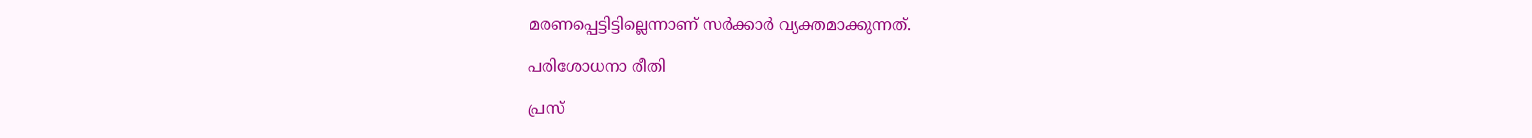മരണപ്പെട്ടിട്ടില്ലെന്നാണ് സര്‍ക്കാര്‍ വ്യക്തമാക്കുന്നത്.

പരിശോധനാ രീതി

പ്രസ്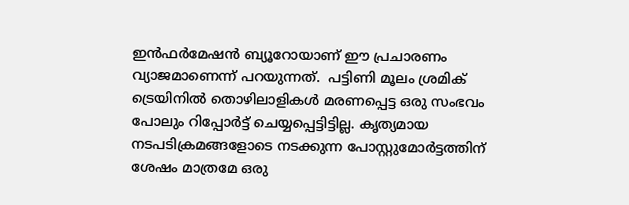ഇന്‍ഫര്‍മേഷന്‍ ബ്യൂറോയാണ് ഈ പ്രചാരണം വ്യാജമാണെന്ന് പറയുന്നത്.  പട്ടിണി മൂലം ശ്രമിക് ട്രെയിനില്‍ തൊഴിലാളികള്‍ മരണപ്പെട്ട ഒരു സംഭവം പോലും റിപ്പോര്‍ട്ട് ചെയ്യപ്പെട്ടിട്ടില്ല. കൃത്യമായ നടപടിക്രമങ്ങളോടെ നടക്കുന്ന പോസ്റ്റുമോര്‍ട്ടത്തിന് ശേഷം മാത്രമേ ഒരു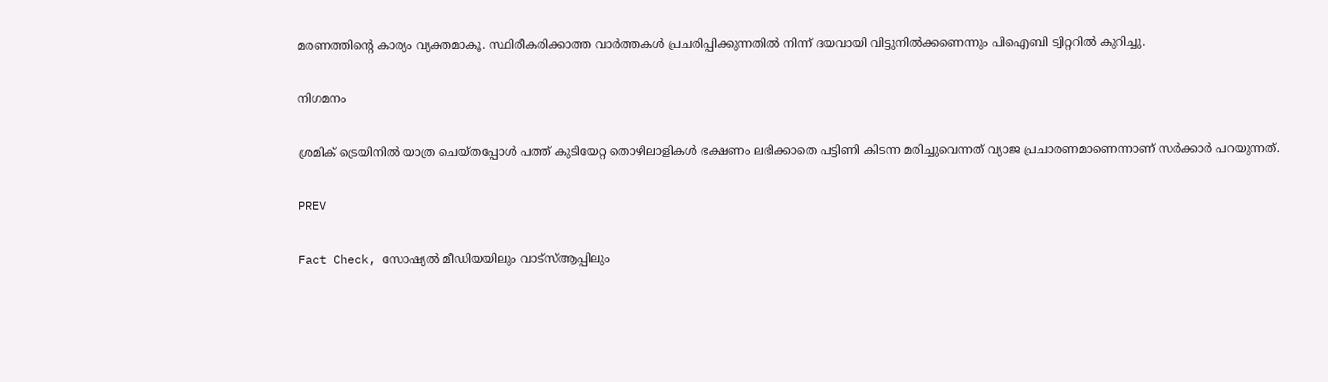മരണത്തിന്‍റെ കാര്യം വ്യക്തമാകൂ. സ്ഥിരീകരിക്കാത്ത വാർത്തകൾ പ്രചരിപ്പിക്കുന്നതിൽ നിന്ന് ദയവായി വിട്ടുനിൽക്കണെന്നും പിഐബി ട്വിറ്ററില്‍ കുറിച്ചു.

നിഗമനം

ശ്രമിക് ട്രെയിനില്‍ യാത്ര ചെയ്തപ്പോള്‍ പത്ത് കുടിയേറ്റ തൊഴിലാളികള്‍ ഭക്ഷണം ലഭിക്കാതെ പട്ടിണി കിടന്ന മരിച്ചുവെന്നത് വ്യാജ പ്രചാരണമാണെന്നാണ് സര്‍ക്കാര്‍ പറയുന്നത്.

PREV

Fact Check, സോഷ്യൽ മീഡിയയിലും വാട്സ്ആപ്പിലും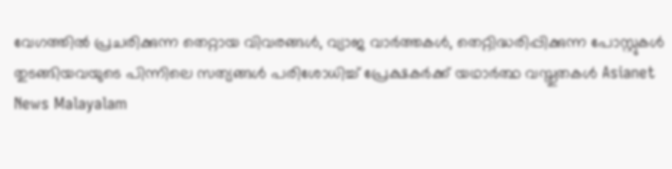വേഗത്തിൽ പ്രചരിക്കുന്ന തെറ്റായ വിവരങ്ങൾ, വ്യാജ വാർത്തകൾ, തെറ്റിദ്ധരിപ്പിക്കുന്ന പോസ്റ്റുകൾ തുടങ്ങിയവയുടെ പിന്നിലെ സത്യങ്ങൾ പരിശോധിച്ച് പ്രേക്ഷകർക്ക് യഥാർത്ഥ വസ്തുതകൾ Asianet News Malayalam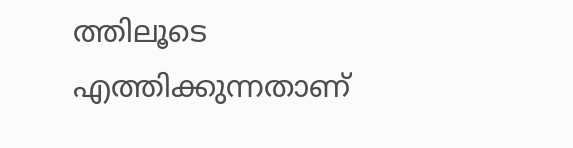ത്തിലൂടെ എത്തിക്കുന്നതാണ്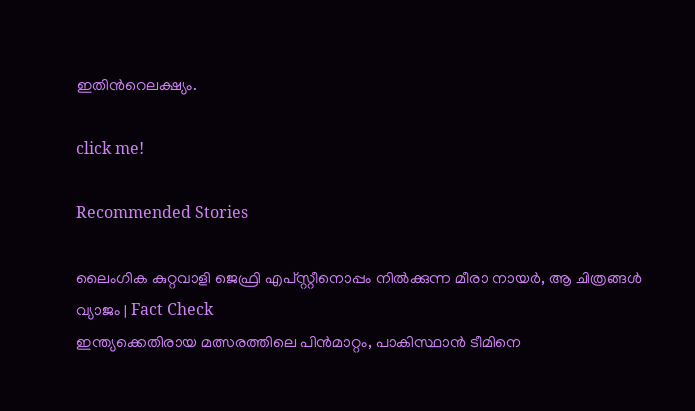ഇതിന്‍റെലക്ഷ്യം.

click me!

Recommended Stories

ലൈംഗിക കുറ്റവാളി ജെഫ്രി എപ്‌സ്റ്റീനൊപ്പം നില്‍ക്കുന്ന മീരാ നായർ, ആ ചിത്രങ്ങള്‍ വ്യാജം | Fact Check
ഇന്ത്യക്കെതിരായ മത്സരത്തിലെ പിന്‍മാറ്റം, പാകിസ്ഥാൻ ടീമിനെ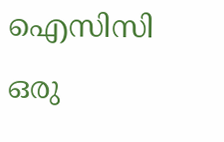ഐസിസി ഒരു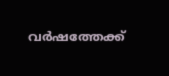വര്‍ഷത്തേക്ക്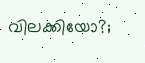വിലക്കിയോ?;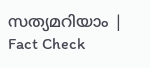സത്യമറിയാം ‌‌| Fact Check